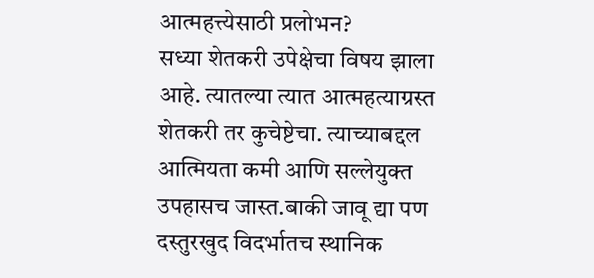आत्महत्त्येसाठी प्रलोभन?
सध्या शेतकरी उपेक्षेचा विषय झाला आहे. त्यातल्या त्यात आत्महत्याग्रस्त शेतकरी तर कुचेष्टेचा. त्याच्याबद्दल आत्मियता कमी आणि सल्लेयुक्त उपहासच जास्त.बाकी जावू द्या पण दस्तुरखुद विदर्भातच स्थानिक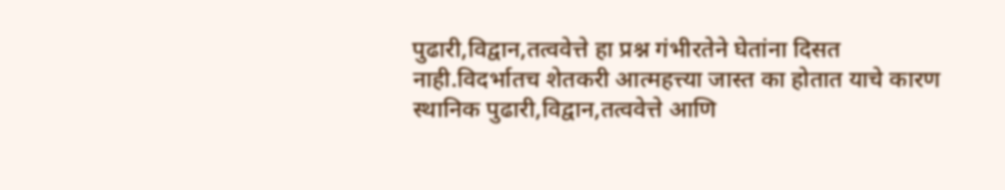पुढारी,विद्वान,तत्ववेत्ते हा प्रश्न गंभीरतेने घेतांना दिसत नाही.विदर्भातच शेतकरी आत्महत्त्या जास्त का होतात याचे कारण स्थानिक पुढारी,विद्वान,तत्ववेत्ते आणि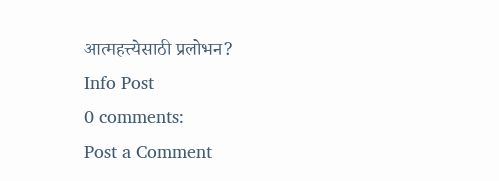आत्महत्त्येसाठी प्रलोभन?
Info Post
0 comments:
Post a Comment